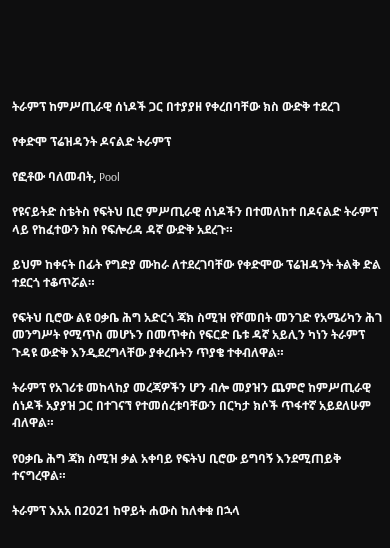ትራምፕ ከምሥጢራዊ ሰነዶች ጋር በተያያዘ የቀረበባቸው ክስ ውድቅ ተደረገ

የቀድሞ ፕሬዝዳንት ዶናልድ ትራምፕ

የፎቶው ባለመብት, Pool

የዩናይትድ ስቴትስ የፍትህ ቢሮ ምሥጢራዊ ሰነዶችን በተመለከተ በዶናልድ ትራምፕ ላይ የከፈተውን ክስ የፍሎሪዳ ዳኛ ውድቅ አደረጉ።

ይህም ከቀናት በፊት የግድያ ሙከራ ለተደረገባቸው የቀድሞው ፕሬዝዳንት ትልቅ ድል ተደርጎ ተቆጥሯል።

የፍትህ ቢሮው ልዩ ዐቃቤ ሕግ አድርጎ ጃክ ስሚዝ የሾመበት መንገድ የአሜሪካን ሕገ መንግሥት የሚጥስ መሆኑን በመጥቀስ የፍርድ ቤቱ ዳኛ አይሊን ካነን ትራምፕ ጉዳዩ ውድቅ እንዲደረግላቸው ያቀረቡትን ጥያቄ ተቀብለዋል።

ትራምፕ የአገሪቱ መከላከያ መረጃዎችን ሆን ብሎ መያዝን ጨምሮ ከምሥጢራዊ ሰነዶች አያያዝ ጋር በተገናኘ የተመሰረቱባቸውን በርካታ ክሶች ጥፋተኛ አይደለሁም ብለዋል።

የዐቃቤ ሕግ ጃክ ስሚዝ ቃል አቀባይ የፍትህ ቢሮው ይግባኝ እንደሚጠይቅ ተናግረዋል።

ትራምፕ እአአ በ2021 ከዋይት ሐውስ ከለቀቁ በኋላ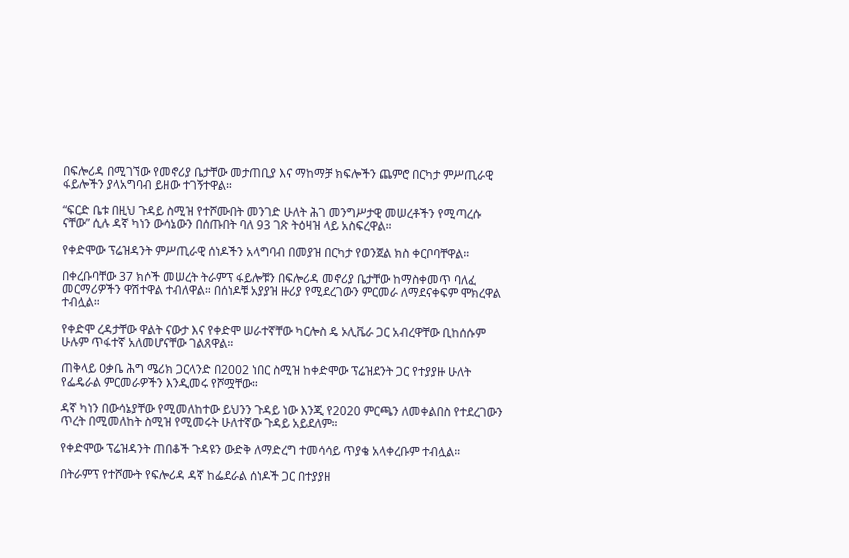በፍሎሪዳ በሚገኘው የመኖሪያ ቤታቸው መታጠቢያ እና ማከማቻ ክፍሎችን ጨምሮ በርካታ ምሥጢራዊ ፋይሎችን ያላአግባብ ይዘው ተገኝተዋል።

“ፍርድ ቤቱ በዚህ ጉዳይ ስሚዝ የተሾሙበት መንገድ ሁለት ሕገ መንግሥታዊ መሠረቶችን የሚጣረሱ ናቸው” ሲሉ ዳኛ ካነን ውሳኔውን በሰጡበት ባለ 93 ገጽ ትዕዛዝ ላይ አስፍረዋል።

የቀድሞው ፕሬዝዳንት ምሥጢራዊ ሰነዶችን አላግባብ በመያዝ በርካታ የወንጀል ክስ ቀርቦባቸዋል።

በቀረቡባቸው 37 ክሶች መሠረት ትራምፕ ፋይሎቹን በፍሎሪዳ መኖሪያ ቤታቸው ከማስቀመጥ ባለፈ መርማሪዎችን ዋሽተዋል ተብለዋል። በሰነዶቹ አያያዝ ዙሪያ የሚደረገውን ምርመራ ለማደናቀፍም ሞክረዋል ተብሏል።

የቀድሞ ረዳታቸው ዋልት ናውታ እና የቀድሞ ሠራተኛቸው ካርሎስ ዴ ኦሊቬራ ጋር አብረዋቸው ቢከሰሱም ሁሉም ጥፋተኛ አለመሆናቸው ገልጸዋል።

ጠቅላይ ዐቃቤ ሕግ ሜሪክ ጋርላንድ በ2002 ነበር ስሚዝ ከቀድሞው ፕሬዝደንት ጋር የተያያዙ ሁለት የፌዴራል ምርመራዎችን እንዲመሩ የሾሟቸው።

ዳኛ ካነን በውሳኔያቸው የሚመለከተው ይህንን ጉዳይ ነው እንጂ የ2020 ምርጫን ለመቀልበስ የተደረገውን ጥረት በሚመለከት ስሚዝ የሚመሩት ሁለተኛው ጉዳይ አይደለም።

የቀድሞው ፕሬዝዳንት ጠበቆች ጉዳዩን ውድቅ ለማድረግ ተመሳሳይ ጥያቄ አላቀረቡም ተብሏል።

በትራምፕ የተሾሙት የፍሎሪዳ ዳኛ ከፌደራል ሰነዶች ጋር በተያያዘ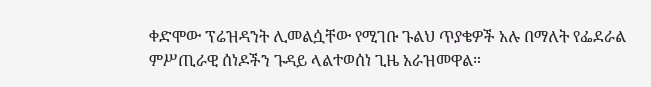ቀድሞው ፕሬዝዳንት ሊመልሷቸው የሚገቡ ጉልህ ጥያቄዎች አሉ በማለት የፌደራል ምሥጢራዊ ሰነዶችን ጉዳይ ላልተወሰነ ጊዜ አራዝመዋል።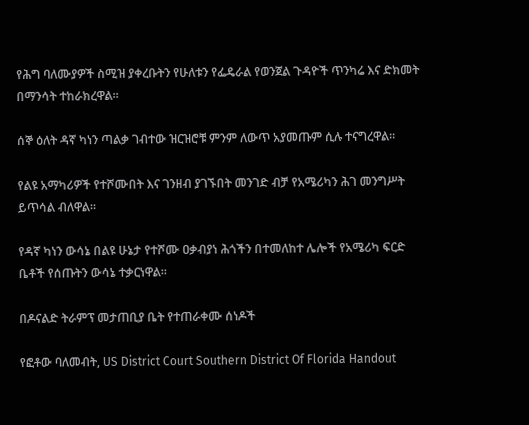የሕግ ባለሙያዎች ስሚዝ ያቀረቡትን የሁለቱን የፌዴራል የወንጀል ጉዳዮች ጥንካሬ እና ድክመት በማንሳት ተከራክረዋል።

ሰኞ ዕለት ዳኛ ካነን ጣልቃ ገብተው ዝርዝሮቹ ምንም ለውጥ አያመጡም ሲሉ ተናግረዋል።

የልዩ አማካሪዎች የተሾሙበት እና ገንዘብ ያገኙበት መንገድ ብቻ የአሜሪካን ሕገ መንግሥት ይጥሳል ብለዋል።

የዳኛ ካነን ውሳኔ በልዩ ሁኔታ የተሾሙ ዐቃብያነ ሕጎችን በተመለከተ ሌሎች የአሜሪካ ፍርድ ቤቶች የሰጡትን ውሳኔ ተቃርነዋል።

በዶናልድ ትራምፕ መታጠቢያ ቤት የተጠራቀሙ ሰነዶች

የፎቶው ባለመብት, US District Court Southern District Of Florida Handout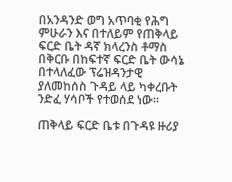በአንዳንድ ወግ አጥባቂ የሕግ ምሁራን እና በተለይም የጠቅላይ ፍርድ ቤት ዳኛ ክላረንስ ቶማስ በቅርቡ በከፍተኛ ፍርድ ቤት ውሳኔ በተላለፈው ፕሬዝዳንታዊ ያለመከሰስ ጉዳይ ላይ ካቀረቡት ንድፈ ሃሳቦች የተወሰደ ነው።

ጠቅላይ ፍርድ ቤቱ በጉዳዩ ዙሪያ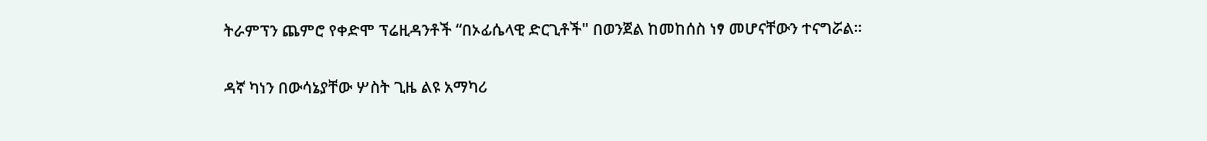ትራምፕን ጨምሮ የቀድሞ ፕሬዚዳንቶች “በኦፊሴላዊ ድርጊቶች" በወንጀል ከመከሰስ ነፃ መሆናቸውን ተናግሯል።

ዳኛ ካነን በውሳኔያቸው ሦስት ጊዜ ልዩ አማካሪ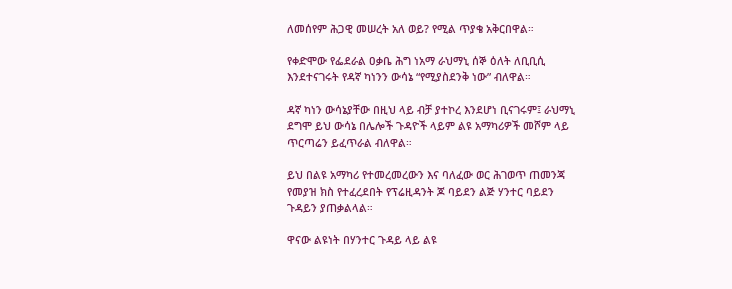ለመሰየም ሕጋዊ መሠረት አለ ወይ? የሚል ጥያቄ አቅርበዋል።

የቀድሞው የፌደራል ዐቃቤ ሕግ ነአማ ራህማኒ ሰኞ ዕለት ለቢቢሲ እንደተናገሩት የዳኛ ካነንን ውሳኔ “የሚያስደንቅ ነው” ብለዋል።

ዳኛ ካነን ውሳኔያቸው በዚህ ላይ ብቻ ያተኮረ እንደሆነ ቢናገሩም፤ ራህማኒ ደግሞ ይህ ውሳኔ በሌሎች ጉዳዮች ላይም ልዩ አማካሪዎች መሾም ላይ ጥርጣሬን ይፈጥራል ብለዋል።

ይህ በልዩ አማካሪ የተመረመረውን እና ባለፈው ወር ሕገወጥ ጠመንጃ የመያዝ ክስ የተፈረደበት የፕሬዚዳንት ጆ ባይደን ልጅ ሃንተር ባይደን ጉዳይን ያጠቃልላል።

ዋናው ልዩነት በሃንተር ጉዳይ ላይ ልዩ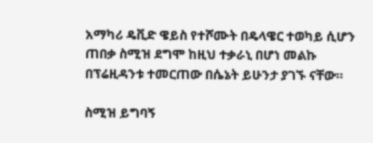አማካሪ ዴቪድ ዌይስ የተሾሙት በዴላዌር ተወካይ ሲሆን ጠበቃ ስሚዝ ደግሞ ከዚህ ተቃራኒ በሆነ መልኩ በፕሬዚዳንቱ ተመርጠው በሴኔት ይሁንታ ያገኙ ናቸው።

ስሚዝ ይግባኝ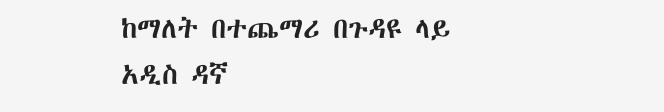ከማለት በተጨማሪ በጉዳዩ ላይ አዲስ ዳኛ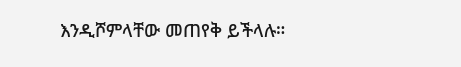እንዲሾምላቸው መጠየቅ ይችላሉ።